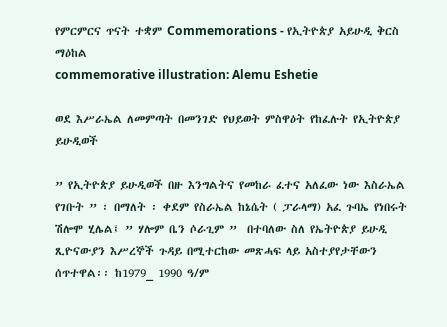የምርምርና ጥናት ተቋም Commemorations - የኢትዮጵያ አይሁዲ ቅርስ ማዕከል
commemorative illustration: Alemu Eshetie

ወደ እሥራኤል ለመምጣት በመንገድ የህይወት ምስዋዕት የከፈሉት የኢትዮጵያ ይሁዲወች

” የኢትዮጵያ ይሁዲወች በዙ እንግልትና የመከራ ፈተና አለፈው ነው እስራኤል የገቡት ” ፡ በማለት ፡ ቀደም የስራኤል ከኔሴት ( ፓራላማ) አፈ ጉባኤ የነበሩት ሽሎሞ ሂሌል፤ ” ሃሎም ቤን ሶራጊም ”  በተባለው ስለ የኤትዮጵያ ይሁዲ ጺዮናውያን እሥረኞች ጉዳይ በሚተርከው መጽሓፍ ላይ አስተያየታቸውን ሰጥተዋል፡፡ ከ1979_ 1990 ዓ/ም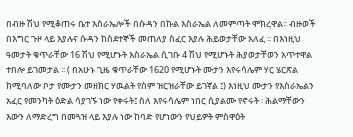በብዙ ሽህ የሚቆጠሩ ቤተ እስራኤሎች በሱዳን በኩል እስራኤል ለመምጣት ሞክረዋል፡፡ ብዙወች በእግር ጉዞ ላይ እያሉና ሱዳን ከስደተኞች መጠለያ ስፈር እያሉ ሕይወታቸው አለፈ ፡፡ በእነዚህ ዓመታት ቁጥራቸው 16 ሽህ የሚሆኑት እስራኤል ሲገቡ 4 ሽህ የሚሆኑት ሕያወታቸወን አጥተዋል ተበሎ ይገመታል ፡፡ ( በአሁኑ ጊዜ ቁጥራቸው 1620 የሚሆኑት ሙታን እየሩሳሌም ሃር ሄርጽል ከሚባለው ቦታ የሙታን መዘክር ሃዉልት የስም ዝርዝራቸው ይገኛል ፤) እነዚህ ሙታን የእስራኤልን አፈር የመንካት ዕድል ሳያገኙ ነው የቀሩት፤ ስለ እየሩሳሌም ነበር ሲያልሙ የኖሩት ፡ ሕልማቸውን እውን ለማድረግ በመጓዝ ላይ እያሉ ነው ከባድ የሆነውን የህይዎት ምስዋዕት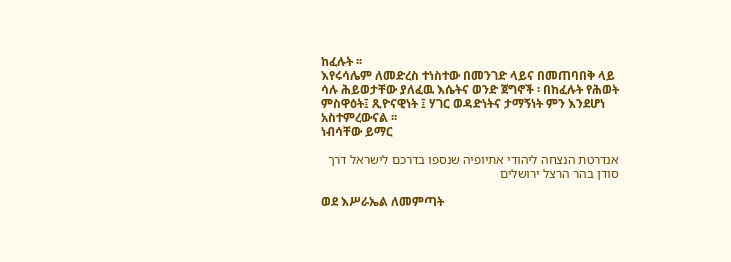ከፈሉት ፡፡
እየሩሳሌም ለመድረስ ተነስተው በመንገድ ላይና በመጠባበቅ ላይ ሳሉ ሕይወታቸው ያለፈዉ እሴትና ወንድ ጀግኖች ፡ በከፈሉት የሕወት ምስዋዕት፤ ጺዮናዊነት ፤ ሃገር ወዳድነትና ታማኝነት ምን እንደሆነ አስተምረውናል ፡፡
ነብሳቸው ይማር

אנדרטת הנצחה ליהודי אתיופיה שנספו בדרכם לישראל דרך סודן בהר הרצל ירושלים

ወደ እሥራኤል ለመምጣት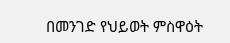በመንገድ የህይወት ምስዋዕት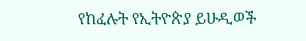የከፈሉት የኢትዮጵያ ይሁዲወች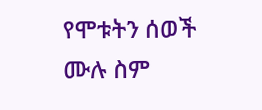የሞቱትን ሰወች ሙሉ ስም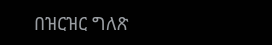በዝርዝር ግለጽ